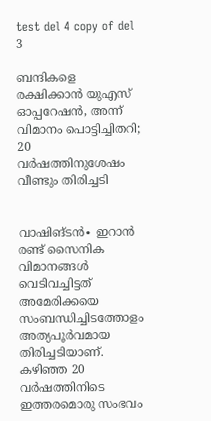test del 4 copy of del 3

ബന്ദികളെ രക്ഷിക്കാൻ യുഎസ് ഓപ്പറേഷൻ, അന്ന് വിമാനം പൊട്ടിച്ചിതറി; 20 വർഷത്തിനുശേഷം വീണ്ടും തിരിച്ചടി


വാഷിങ്ടൻ∙ ഇറാൻ രണ്ട് സൈനിക വിമാനങ്ങൾ വെടിവച്ചിട്ടത് അമേരിക്കയെ സംബന്ധിച്ചിടത്തോളം അത്യപൂർവമായ തിരിച്ചടിയാണ്. കഴിഞ്ഞ 20 വർഷത്തിനിടെ ഇത്തരമൊരു സംഭവം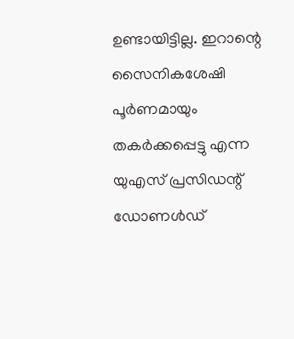ഉണ്ടായിട്ടില്ല. ഇറാന്റെ സൈനികശേഷി പൂർണമായും തകർക്കപ്പെട്ടു എന്ന യുഎസ് പ്രസിഡന്റ് ഡോണൾഡ്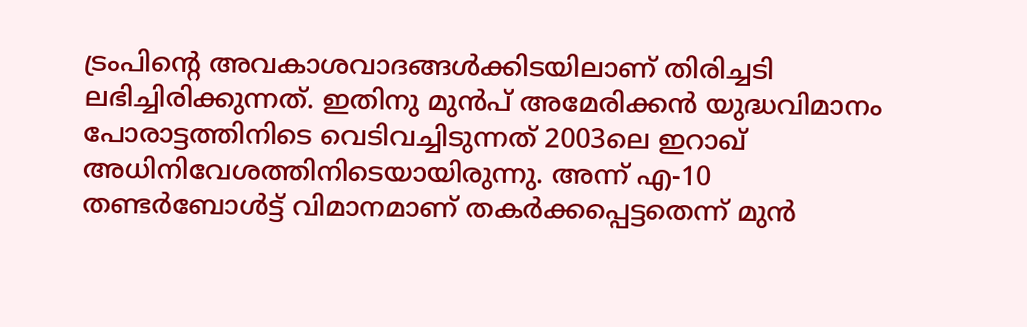ട്രംപിന്റെ അവകാശവാദങ്ങൾക്കിടയിലാണ് തിരിച്ചടി ലഭിച്ചിരിക്കുന്നത്. ഇതിനു മുൻപ് അമേരിക്കൻ യുദ്ധവിമാനം പോരാട്ടത്തിനിടെ വെടിവച്ചിടുന്നത് 2003ലെ ഇറാഖ് അധിനിവേശത്തിനിടെയായിരുന്നു. അന്ന് എ-10 തണ്ടർബോൾട്ട് വിമാനമാണ് തകർക്കപ്പെട്ടതെന്ന് മുൻ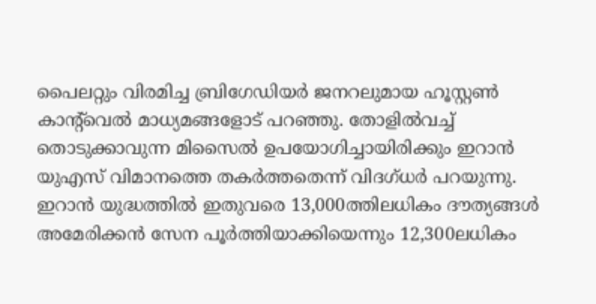പൈലറ്റും വിരമിച്ച ബ്രിഗേഡിയർ ജനറലുമായ ഹൂസ്റ്റൺ കാന്റ്‌വെൽ മാധ്യമങ്ങളോട് പറഞ്ഞു. തോളിൽവച്ച് തൊടുക്കാവുന്ന മിസൈൽ ഉപയോഗിച്ചായിരിക്കും ഇറാൻ യുഎസ് വിമാനത്തെ തകർത്തതെന്ന് വിദഗ്ധർ പറയുന്നു. ഇറാൻ യുദ്ധത്തിൽ ഇതുവരെ 13,000ത്തിലധികം ദൗത്യങ്ങൾ അമേരിക്കൻ സേന പൂർത്തിയാക്കിയെന്നും 12,300ലധികം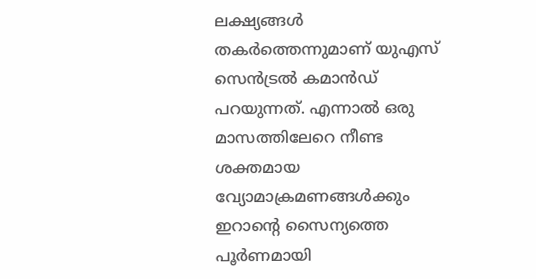ലക്ഷ്യങ്ങൾ തകർത്തെന്നുമാണ് യുഎസ് സെൻട്രൽ കമാൻഡ് പറയുന്നത്. എന്നാൽ ഒരു മാസത്തിലേറെ നീണ്ട ശക്തമായ വ്യോമാക്രമണങ്ങൾക്കും ഇറാന്റെ സൈന്യത്തെ പൂർണമായി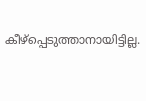കീഴ്പ്പെടുത്താനായിട്ടില്ല.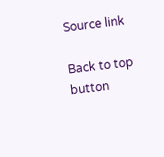Source link

Back to top button